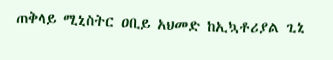ጠቅላይ ሚኒስትር ዐቢይ አህመድ ከኢኳቶሪያል ጊኒ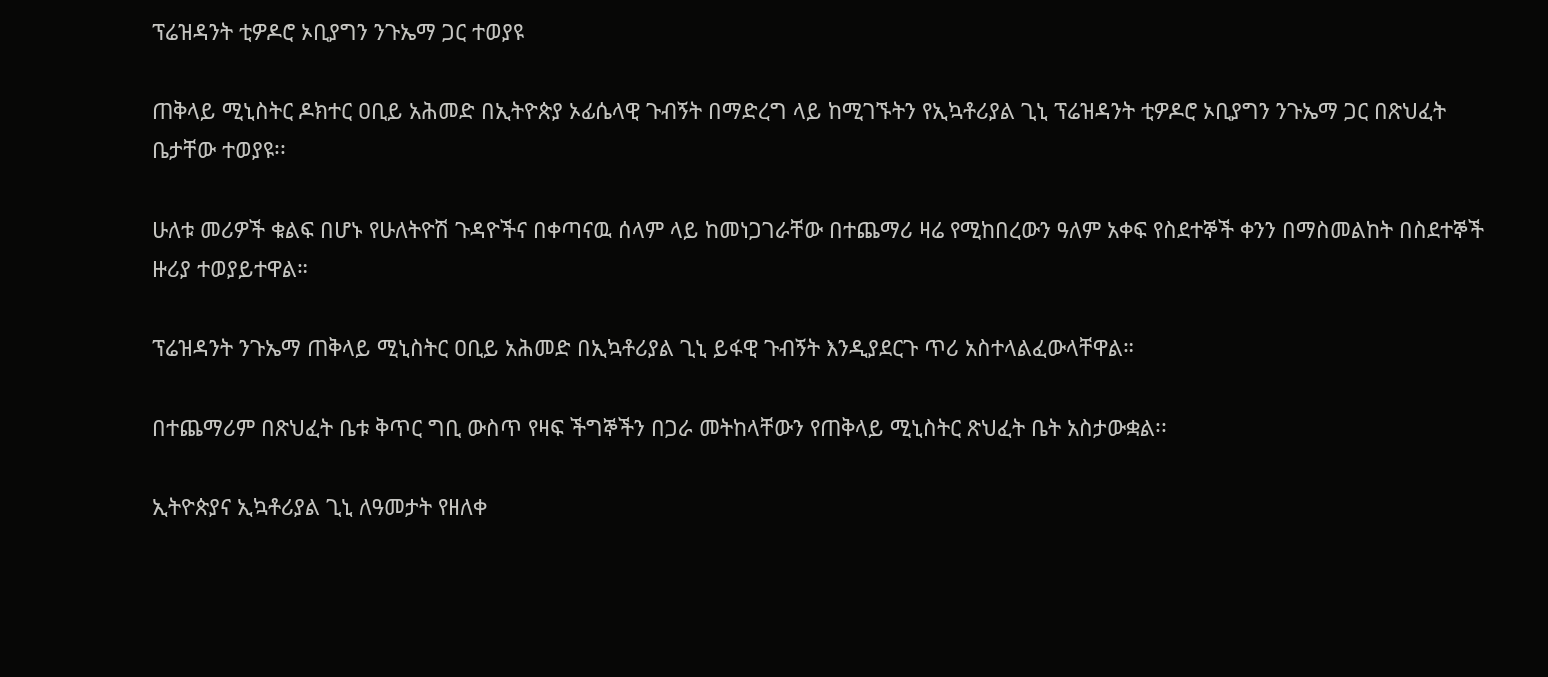ፕሬዝዳንት ቲዎዶሮ ኦቢያግን ንጉኤማ ጋር ተወያዩ

ጠቅላይ ሚኒስትር ዶክተር ዐቢይ አሕመድ በኢትዮጵያ ኦፊሴላዊ ጉብኝት በማድረግ ላይ ከሚገኙትን የኢኳቶሪያል ጊኒ ፕሬዝዳንት ቲዎዶሮ ኦቢያግን ንጉኤማ ጋር በጽህፈት ቤታቸው ተወያዩ፡፡

ሁለቱ መሪዎች ቁልፍ በሆኑ የሁለትዮሽ ጉዳዮችና በቀጣናዉ ሰላም ላይ ከመነጋገራቸው በተጨማሪ ዛሬ የሚከበረውን ዓለም አቀፍ የስደተኞች ቀንን በማስመልከት በስደተኞች ዙሪያ ተወያይተዋል።

ፕሬዝዳንት ንጉኤማ ጠቅላይ ሚኒስትር ዐቢይ አሕመድ በኢኳቶሪያል ጊኒ ይፋዊ ጉብኝት እንዲያደርጉ ጥሪ አስተላልፈውላቸዋል።

በተጨማሪም በጽህፈት ቤቱ ቅጥር ግቢ ውስጥ የዛፍ ችግኞችን በጋራ መትከላቸውን የጠቅላይ ሚኒስትር ጽህፈት ቤት አስታውቋል፡፡

ኢትዮጵያና ኢኳቶሪያል ጊኒ ለዓመታት የዘለቀ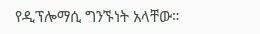የዲፕሎማሲ ግንኙነት አላቸው።